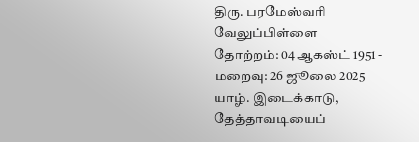திரு. பரமேஸ்வரி வேலுப்பிள்ளை
தோற்றம்: 04 ஆகஸ்ட் 1951 - மறைவு: 26 ஜூலை 2025
யாழ். இடைக்காடு, தேத்தாவடியைப்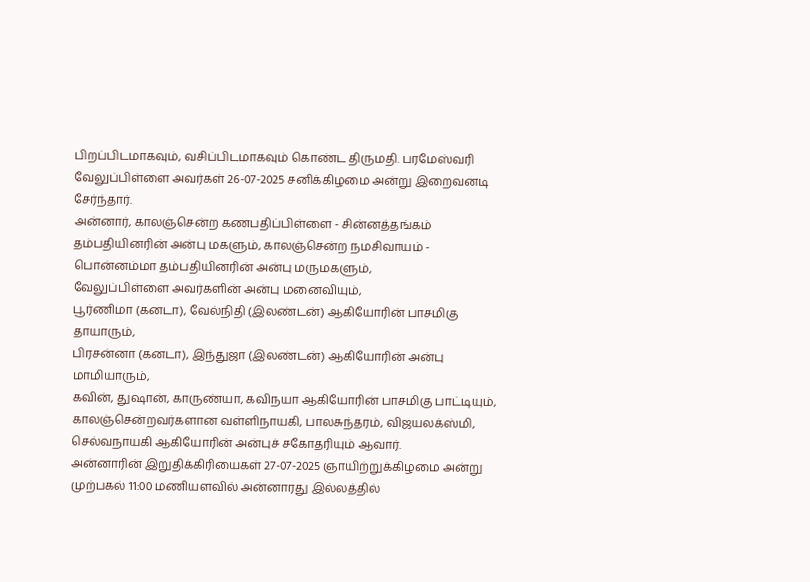பிறப்பிடமாகவும், வசிப்பிடமாகவும் கொண்ட திருமதி. பரமேஸ்வரி வேலுப்பிள்ளை அவர்கள் 26-07-2025 சனிக்கிழமை அன்று இறைவனடி சேர்ந்தார்.
அன்னார், காலஞ்சென்ற கணபதிப்பிள்ளை - சின்னத்தங்கம் தம்பதியினரின் அன்பு மகளும், காலஞ்சென்ற நமசிவாயம் - பொன்னம்மா தம்பதியினரின் அன்பு மருமகளும்,
வேலுப்பிள்ளை அவர்களின் அன்பு மனைவியும்,
பூர்ணிமா (கனடா), வேல்நிதி (இலண்டன்) ஆகியோரின் பாசமிகு தாயாரும்,
பிரசன்னா (கனடா), இந்துஜா (இலண்டன்) ஆகியோரின் அன்பு மாமியாரும்,
கவின், துஷான், காருண்யா, கவிநயா ஆகியோரின் பாசமிகு பாட்டியும்,
காலஞ்சென்றவர்களான வள்ளிநாயகி, பாலசுந்தரம், விஜயலக்ஸ்மி, செல்வநாயகி ஆகியோரின் அன்புச் சகோதரியும் ஆவார்.
அன்னாரின் இறுதிக்கிரியைகள் 27-07-2025 ஞாயிற்றுக்கிழமை அன்று முற்பகல் 11:00 மணியளவில் அன்னாரது இல்லத்தில்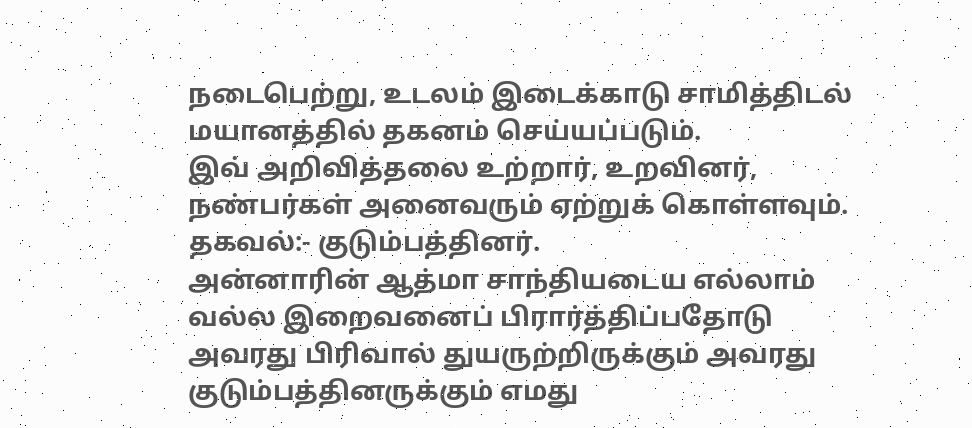நடைபெற்று, உடலம் இடைக்காடு சாமித்திடல் மயானத்தில் தகனம் செய்யப்படும்.
இவ் அறிவித்தலை உற்றார், உறவினர், நண்பர்கள் அனைவரும் ஏற்றுக் கொள்ளவும்.
தகவல்:- குடும்பத்தினர்.
அன்னாரின் ஆத்மா சாந்தியடைய எல்லாம் வல்ல இறைவனைப் பிரார்த்திப்பதோடு அவரது பிரிவால் துயருற்றிருக்கும் அவரது குடும்பத்தினருக்கும் எமது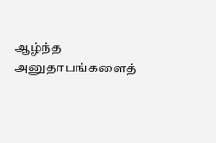ஆழ்ந்த அனுதாபங்களைத்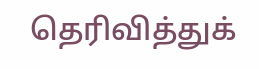தெரிவித்துக்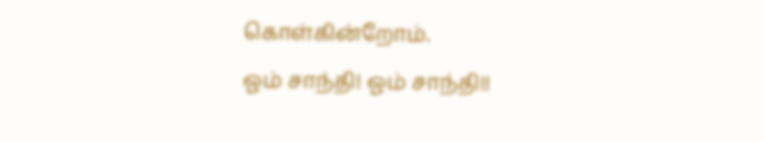கொள்கின்றோம்.
ஓம் சாந்தி! ஓம் சாந்தி!!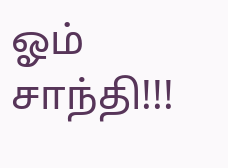ஓம் சாந்தி!!!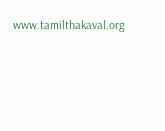www.tamilthakaval.org